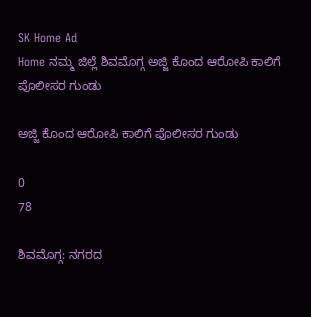SK Home Ad
Home ನಮ್ಮ ಜಿಲ್ಲೆ ಶಿವಮೊಗ್ಗ ಅಜ್ಜಿ ಕೊಂದ ಆರೋಪಿ ಕಾಲಿಗೆ ಪೊಲೀಸರ ಗುಂಡು

ಅಜ್ಜಿ ಕೊಂದ ಆರೋಪಿ ಕಾಲಿಗೆ ಪೊಲೀಸರ ಗುಂಡು

0
78

ಶಿವಮೊಗ್ಗ: ನಗರದ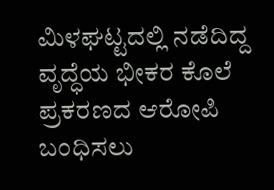ಮಿಳಘಟ್ಟದಲ್ಲಿ ನಡೆದಿದ್ದ ವೃದ್ಧೆಯ ಭೀಕರ ಕೊಲೆ ಪ್ರಕರಣದ ಆರೋಪಿ ಬಂಧಿಸಲು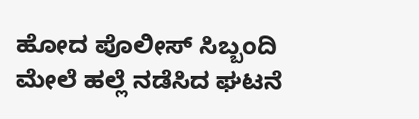ಹೋದ ಪೊಲೀಸ್ ಸಿಬ್ಬಂದಿ ಮೇಲೆ ಹಲ್ಲೆ ನಡೆಸಿದ ಘಟನೆ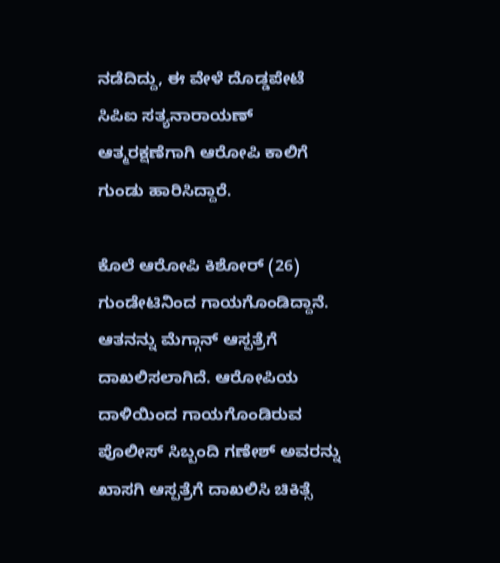ನಡೆದಿದ್ದು, ಈ ವೇಳೆ ದೊಡ್ಡಪೇಟೆ ಸಿಪಿಐ ಸತ್ಯನಾರಾಯಣ್ ಆತ್ಮರಕ್ಷಣೆಗಾಗಿ ಆರೋಪಿ ಕಾಲಿಗೆ ಗುಂಡು ಹಾರಿಸಿದ್ದಾರೆ.

ಕೊಲೆ ಆರೋಪಿ ಕಿಶೋರ್ (26) ಗುಂಡೇಟಿನಿಂದ ಗಾಯಗೊಂಡಿದ್ದಾನೆ. ಆತನನ್ನು ಮೆಗ್ಗಾನ್ ಆಸ್ಪತ್ರೆಗೆ ದಾಖಲಿಸಲಾಗಿದೆ. ಆರೋಪಿಯ ದಾಳಿಯಿಂದ ಗಾಯಗೊಂಡಿರುವ ಪೊಲೀಸ್ ಸಿಬ್ಬಂದಿ ಗಣೇಶ್ ಅವರನ್ನು ಖಾಸಗಿ ಆಸ್ಪತ್ರೆಗೆ ದಾಖಲಿಸಿ ಚಿಕಿತ್ಸೆ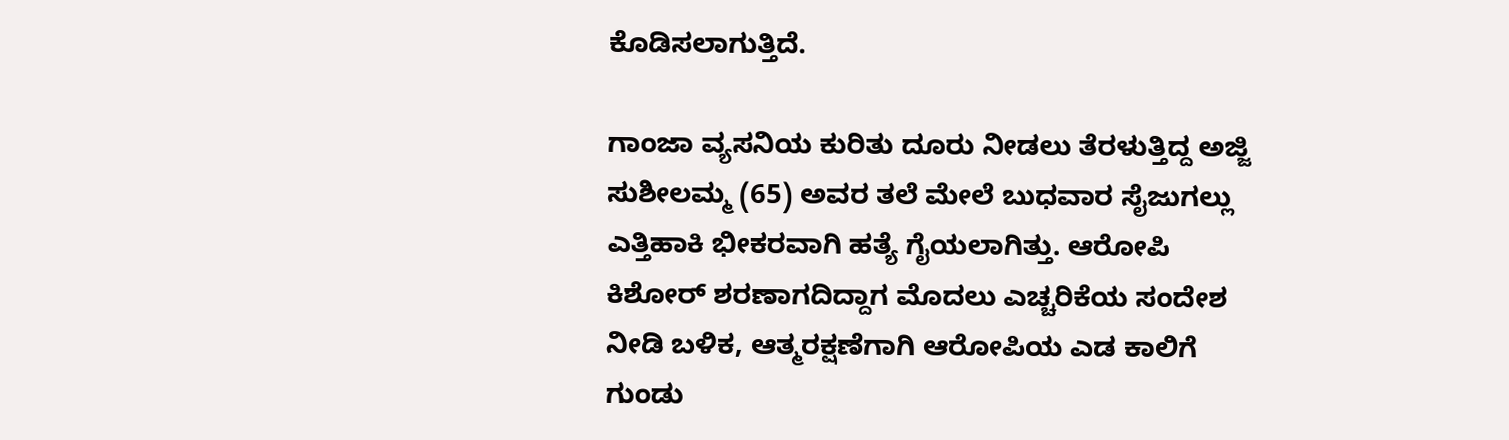ಕೊಡಿಸಲಾಗುತ್ತಿದೆ.

ಗಾಂಜಾ ವ್ಯಸನಿಯ ಕುರಿತು ದೂರು ನೀಡಲು ತೆರಳುತ್ತಿದ್ದ ಅಜ್ಜಿ ಸುಶೀಲಮ್ಮ (65) ಅವರ ತಲೆ ಮೇಲೆ ಬುಧವಾರ ಸೈಜುಗಲ್ಲು ಎತ್ತಿಹಾಕಿ ಭೀಕರವಾಗಿ ಹತ್ಯೆ ಗೈಯಲಾಗಿತ್ತು. ಆರೋಪಿ ಕಿಶೋರ್ ಶರಣಾಗದಿದ್ದಾಗ ಮೊದಲು ಎಚ್ಚರಿಕೆಯ ಸಂದೇಶ ನೀಡಿ ಬಳಿಕ, ಆತ್ಮರಕ್ಷಣೆಗಾಗಿ ಆರೋಪಿಯ ಎಡ ಕಾಲಿಗೆ ಗುಂಡು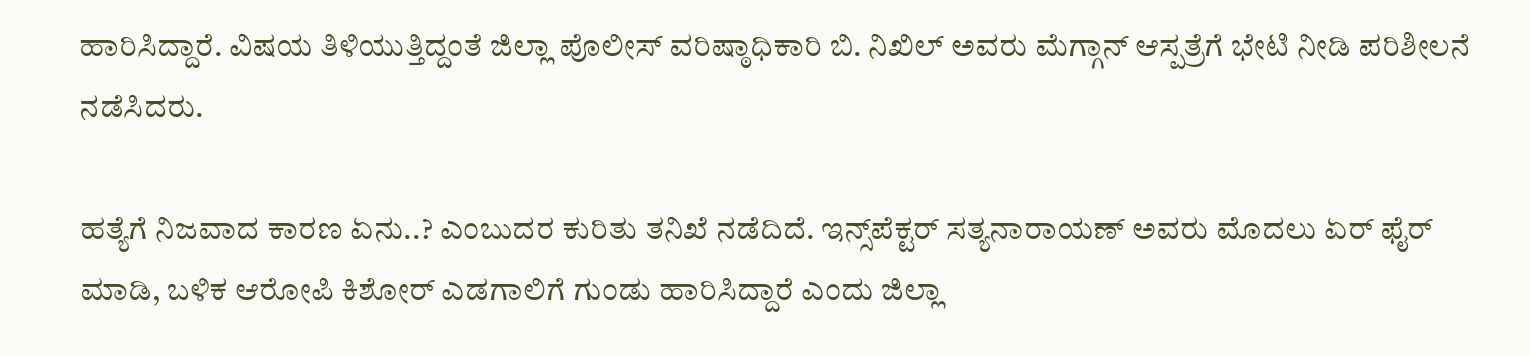ಹಾರಿಸಿದ್ದಾರೆ. ವಿಷಯ ತಿಳಿಯುತ್ತಿದ್ದಂತೆ ಜಿಲ್ಲಾ ಪೊಲೀಸ್ ವರಿಷ್ಠಾಧಿಕಾರಿ ಬಿ. ನಿಖಿಲ್ ಅವರು ಮೆಗ್ಗಾನ್ ಆಸ್ಪತ್ರೆಗೆ ಭೇಟಿ ನೀಡಿ ಪರಿಶೀಲನೆ ನಡೆಸಿದರು.

ಹತ್ಯೆಗೆ ನಿಜವಾದ ಕಾರಣ ಏನು..? ಎಂಬುದರ ಕುರಿತು ತನಿಖೆ ನಡೆದಿದೆ. ಇನ್ಸ್‌ಪೆಕ್ಟರ್ ಸತ್ಯನಾರಾಯಣ್ ಅವರು ಮೊದಲು ಏರ್ ಫೈರ್ ಮಾಡಿ, ಬಳಿಕ ಆರೋಪಿ ಕಿಶೋರ್ ಎಡಗಾಲಿಗೆ ಗುಂಡು ಹಾರಿಸಿದ್ದಾರೆ ಎಂದು ಜಿಲ್ಲಾ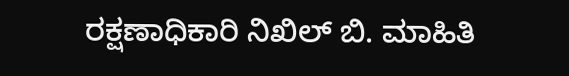ರಕ್ಷಣಾಧಿಕಾರಿ ನಿಖಿಲ್ ಬಿ. ಮಾಹಿತಿ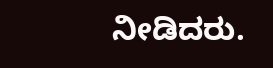ನೀಡಿದರು.